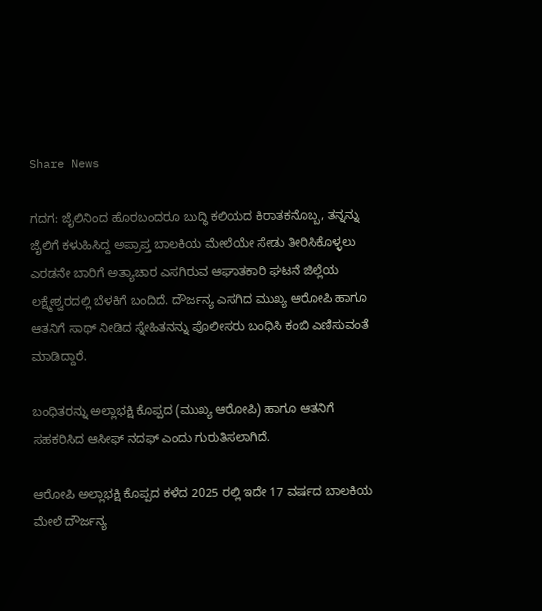Share News

ಗದಗ: ಜೈಲಿನಿಂದ ಹೊರಬಂದರೂ ಬುದ್ಧಿ ಕಲಿಯದ ಕಿರಾತಕನೊಬ್ಬ, ತನ್ನನ್ನು ಜೈಲಿಗೆ ಕಳುಹಿಸಿದ್ದ ಅಪ್ರಾಪ್ತ ಬಾಲಕಿಯ ಮೇಲೆಯೇ ಸೇಡು ತೀರಿಸಿಕೊಳ್ಳಲು ಎರಡನೇ ಬಾರಿಗೆ ಅತ್ಯಾಚಾರ ಎಸಗಿರುವ ಆಘಾತಕಾರಿ ಘಟನೆ ಜಿಲ್ಲೆಯ ಲಕ್ಷ್ಮೇಶ್ವರದಲ್ಲಿ ಬೆಳಕಿಗೆ ಬಂದಿದೆ. ದೌರ್ಜನ್ಯ ಎಸಗಿದ ಮುಖ್ಯ ಆರೋಪಿ ಹಾಗೂ ಆತನಿಗೆ ಸಾಥ್ ನೀಡಿದ ಸ್ನೇಹಿತನನ್ನು ಪೊಲೀಸರು ಬಂಧಿಸಿ ಕಂಬಿ ಎಣಿಸುವಂತೆ ಮಾಡಿದ್ದಾರೆ.

ಬಂಧಿತರನ್ನು ಅಲ್ಲಾಭಕ್ಷಿ ಕೊಪ್ಪದ (ಮುಖ್ಯ ಆರೋಪಿ) ಹಾಗೂ ಆತನಿಗೆ ಸಹಕರಿಸಿದ ಆಸೀಫ್ ನದಫ್ ಎಂದು ಗುರುತಿಸಲಾಗಿದೆ.

ಆರೋಪಿ ಅಲ್ಲಾಭಕ್ಷಿ ಕೊಪ್ಪದ ಕಳೆದ 2025 ರಲ್ಲಿ ಇದೇ 17 ವರ್ಷದ ಬಾಲಕಿಯ ಮೇಲೆ ದೌರ್ಜನ್ಯ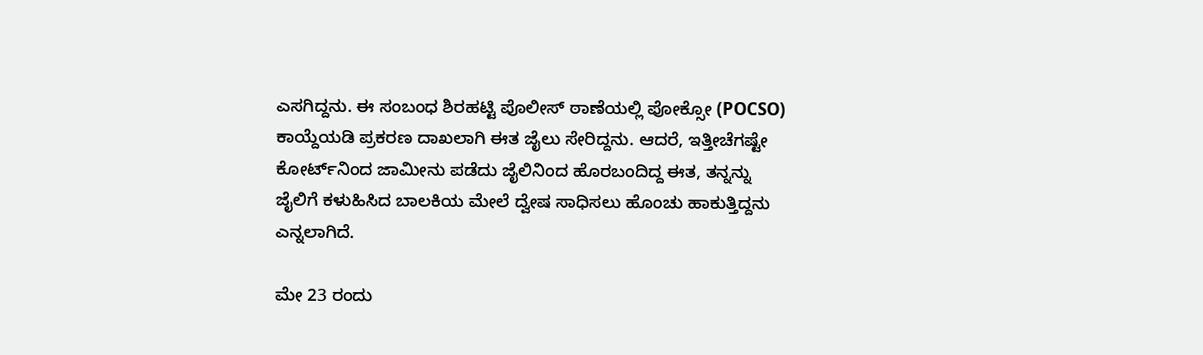ಎಸಗಿದ್ದನು. ಈ ಸಂಬಂಧ ಶಿರಹಟ್ಟಿ ಪೊಲೀಸ್ ಠಾಣೆಯಲ್ಲಿ ಪೋಕ್ಸೋ (POCSO) ಕಾಯ್ದೆಯಡಿ ಪ್ರಕರಣ ದಾಖಲಾಗಿ ಈತ ಜೈಲು ಸೇರಿದ್ದನು. ಆದರೆ, ಇತ್ತೀಚೆಗಷ್ಟೇ ಕೋರ್ಟ್‌ನಿಂದ ಜಾಮೀನು ಪಡೆದು ಜೈಲಿನಿಂದ ಹೊರಬಂದಿದ್ದ ಈತ, ತನ್ನನ್ನು ಜೈಲಿಗೆ ಕಳುಹಿಸಿದ ಬಾಲಕಿಯ ಮೇಲೆ ದ್ವೇಷ ಸಾಧಿಸಲು ಹೊಂಚು ಹಾಕುತ್ತಿದ್ದನು ಎನ್ನಲಾಗಿದೆ.

ಮೇ 23 ರಂದು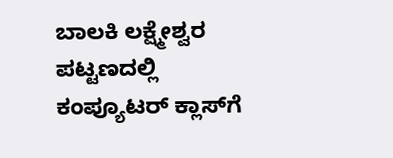ಬಾಲಕಿ ಲಕ್ಷ್ಮೇಶ್ವರ ಪಟ್ಟಣದಲ್ಲಿ ಕಂಪ್ಯೂಟರ್ ಕ್ಲಾಸ್‌ಗೆ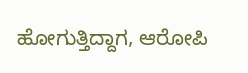ಹೋಗುತ್ತಿದ್ದಾಗ, ಆರೋಪಿ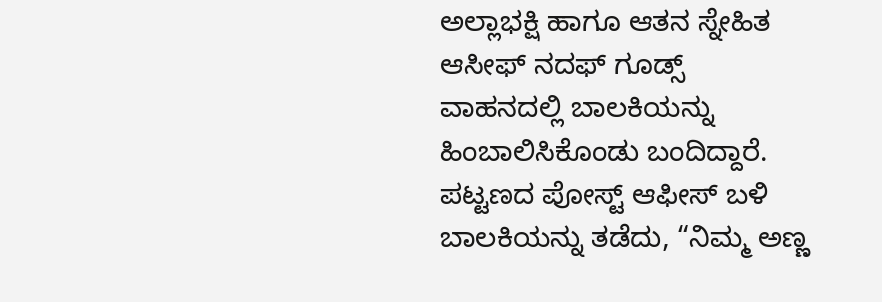ಅಲ್ಲಾಭಕ್ಷಿ ಹಾಗೂ ಆತನ ಸ್ನೇಹಿತ ಆಸೀಫ್ ನದಫ್ ಗೂಡ್ಸ್ ವಾಹನದಲ್ಲಿ ಬಾಲಕಿಯನ್ನು ಹಿಂಬಾಲಿಸಿಕೊಂಡು ಬಂದಿದ್ದಾರೆ. ಪಟ್ಟಣದ ಪೋಸ್ಟ್ ಆಫೀಸ್ ಬಳಿ ಬಾಲಕಿಯನ್ನು ತಡೆದು, “ನಿಮ್ಮ ಅಣ್ಣ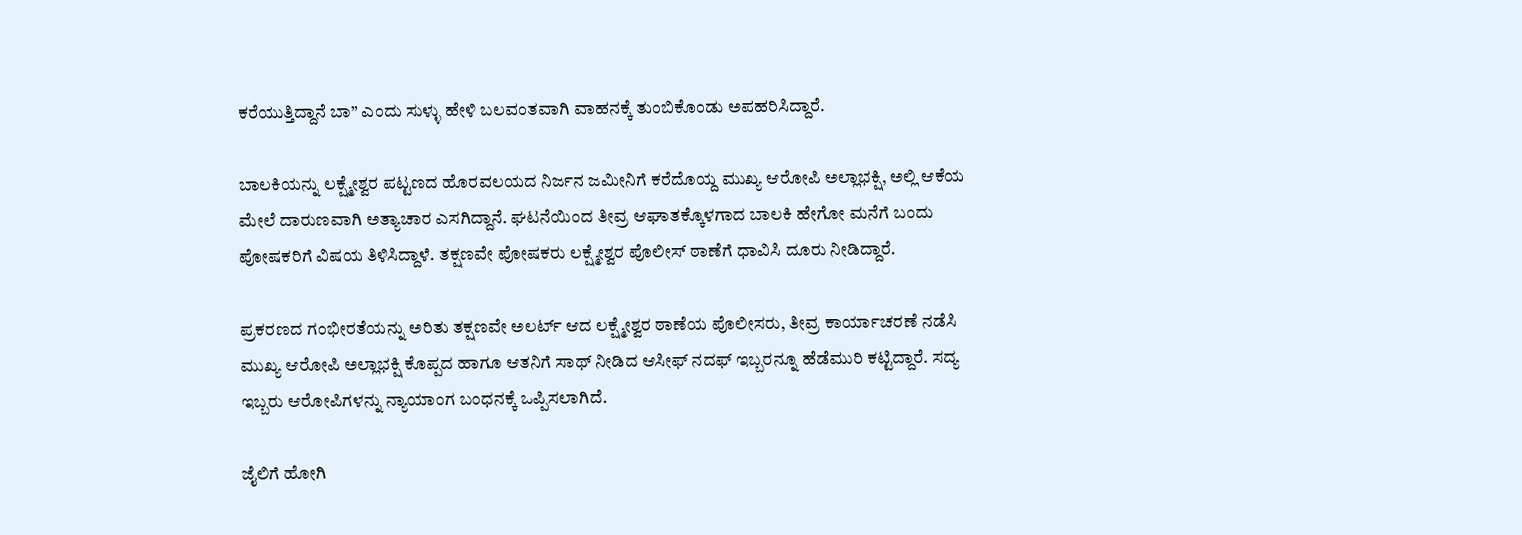ಕರೆಯುತ್ತಿದ್ದಾನೆ ಬಾ” ಎಂದು ಸುಳ್ಳು ಹೇಳಿ ಬಲವಂತವಾಗಿ ವಾಹನಕ್ಕೆ ತುಂಬಿಕೊಂಡು ಅಪಹರಿಸಿದ್ದಾರೆ.

ಬಾಲಕಿಯನ್ನು ಲಕ್ಷ್ಮೇಶ್ವರ ಪಟ್ಟಣದ ಹೊರವಲಯದ ನಿರ್ಜನ ಜಮೀನಿಗೆ ಕರೆದೊಯ್ದ ಮುಖ್ಯ ಆರೋಪಿ ಅಲ್ಲಾಭಕ್ಷಿ, ಅಲ್ಲಿ ಆಕೆಯ ಮೇಲೆ ದಾರುಣವಾಗಿ ಅತ್ಯಾಚಾರ ಎಸಗಿದ್ದಾನೆ. ಘಟನೆಯಿಂದ ತೀವ್ರ ಆಘಾತಕ್ಕೊಳಗಾದ ಬಾಲಕಿ ಹೇಗೋ ಮನೆಗೆ ಬಂದು ಪೋಷಕರಿಗೆ ವಿಷಯ ತಿಳಿಸಿದ್ದಾಳೆ. ತಕ್ಷಣವೇ ಪೋಷಕರು ಲಕ್ಷ್ಮೇಶ್ವರ ಪೊಲೀಸ್ ಠಾಣೆಗೆ ಧಾವಿಸಿ ದೂರು ನೀಡಿದ್ದಾರೆ.

ಪ್ರಕರಣದ ಗಂಭೀರತೆಯನ್ನು ಅರಿತು ತಕ್ಷಣವೇ ಅಲರ್ಟ್ ಆದ ಲಕ್ಷ್ಮೇಶ್ವರ ಠಾಣೆಯ ಪೊಲೀಸರು, ತೀವ್ರ ಕಾರ್ಯಾಚರಣೆ ನಡೆಸಿ ಮುಖ್ಯ ಆರೋಪಿ ಅಲ್ಲಾಭಕ್ಷಿ ಕೊಪ್ಪದ ಹಾಗೂ ಆತನಿಗೆ ಸಾಥ್ ನೀಡಿದ ಆಸೀಫ್ ನದಫ್ ಇಬ್ಬರನ್ನೂ ಹೆಡೆಮುರಿ ಕಟ್ಟಿದ್ದಾರೆ. ಸದ್ಯ ಇಬ್ಬರು ಆರೋಪಿಗಳನ್ನು ನ್ಯಾಯಾಂಗ ಬಂಧನಕ್ಕೆ ಒಪ್ಪಿಸಲಾಗಿದೆ.

ಜೈಲಿಗೆ ಹೋಗಿ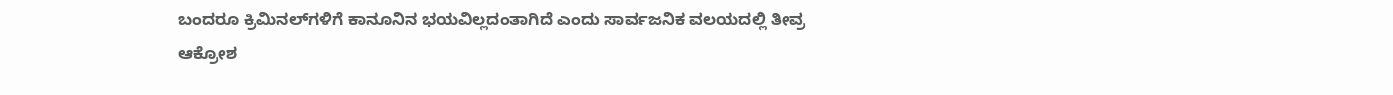ಬಂದರೂ ಕ್ರಿಮಿನಲ್‌ಗಳಿಗೆ ಕಾನೂನಿನ ಭಯವಿಲ್ಲದಂತಾಗಿದೆ ಎಂದು ಸಾರ್ವಜನಿಕ ವಲಯದಲ್ಲಿ ತೀವ್ರ ಆಕ್ರೋಶ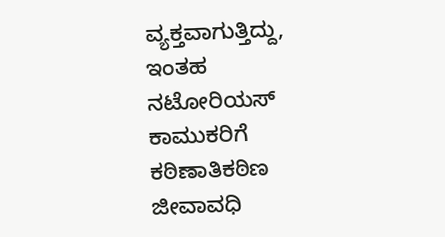ವ್ಯಕ್ತವಾಗುತ್ತಿದ್ದು, ಇಂತಹ ನಟೋರಿಯಸ್ ಕಾಮುಕರಿಗೆ ಕಠಿಣಾತಿಕಠಿಣ ಜೀವಾವಧಿ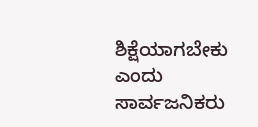ಶಿಕ್ಷೆಯಾಗಬೇಕು ಎಂದು ಸಾರ್ವಜನಿಕರು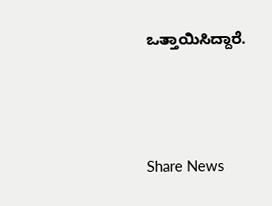ಒತ್ತಾಯಿಸಿದ್ದಾರೆ.




Share News